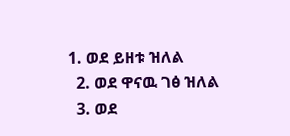1. ወደ ይዘቱ ዝለል
  2. ወደ ዋናዉ ገፅ ዝለል
  3. ወደ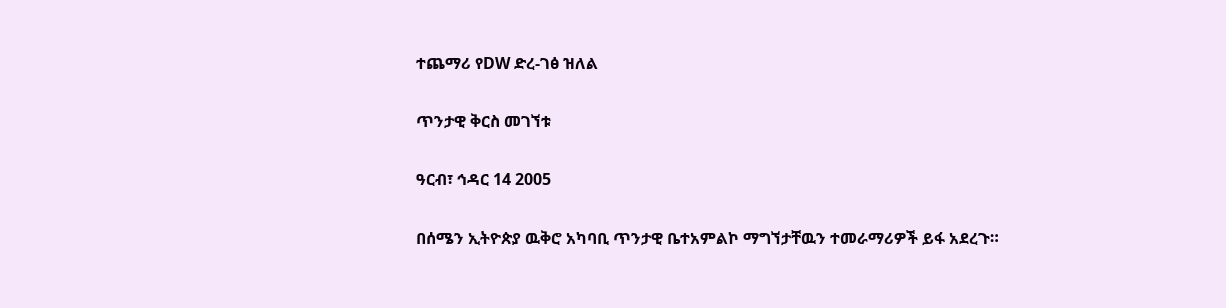ተጨማሪ የDW ድረ-ገፅ ዝለል

ጥንታዊ ቅርስ መገኘቱ

ዓርብ፣ ኅዳር 14 2005

በሰሜን ኢትዮጵያ ዉቅሮ አካባቢ ጥንታዊ ቤተአምልኮ ማግኘታቸዉን ተመራማሪዎች ይፋ አደረጉ።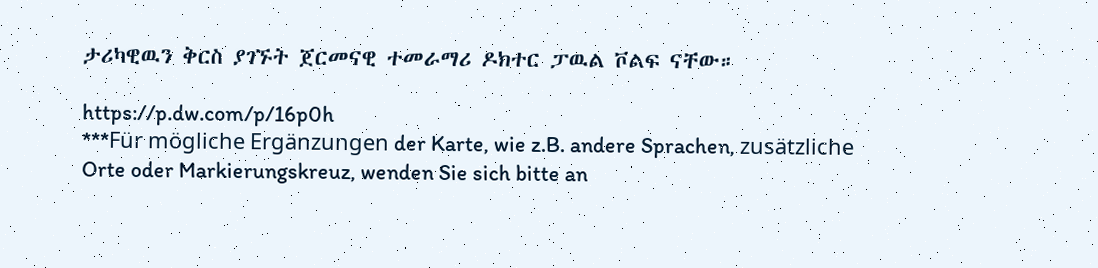ታሪካዊዉን ቅርስ ያገኙት ጀርመናዊ ተመራማሪ ዶክተር ፓዉል ቮልፍ ናቸው።

https://p.dw.com/p/16p0h
***Für mögliche Ergänzungen der Karte, wie z.B. andere Sprachen, zusätzliche Orte oder Markierungskreuz, wenden Sie sich bitte an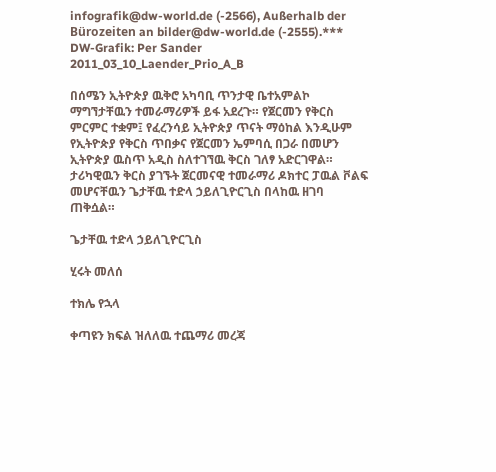infografik@dw-world.de (-2566), Außerhalb der Bürozeiten an bilder@dw-world.de (-2555).*** DW-Grafik: Per Sander 2011_03_10_Laender_Prio_A_B

በሰሜን ኢትዮጵያ ዉቅሮ አካባቢ ጥንታዊ ቤተአምልኮ ማግኘታቸዉን ተመራማሪዎች ይፋ አደረጉ። የጀርመን የቅርስ ምርምር ተቋም፤ የፈረንሳይ ኢትዮጵያ ጥናት ማዕከል እንዲሁም የኢትዮጵያ የቅርስ ጥበቃና የጀርመን ኤምባሲ በጋራ በመሆን ኢትዮጵያ ዉስጥ አዲስ ስለተገኘዉ ቅርስ ገለፃ አድርገዋል። ታሪካዊዉን ቅርስ ያገኙት ጀርመናዊ ተመራማሪ ዶክተር ፓዉል ቮልፍ መሆናቸዉን ጌታቸዉ ተድላ ኃይለጊዮርጊስ በላከዉ ዘገባ ጠቅሷል።

ጌታቸዉ ተድላ ኃይለጊዮርጊስ

ሂሩት መለሰ

ተክሌ የኋላ

ቀጣዩን ክፍል ዝለለዉ ተጨማሪ መረጃ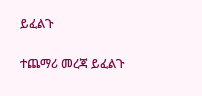ይፈልጉ

ተጨማሪ መረጃ ይፈልጉ